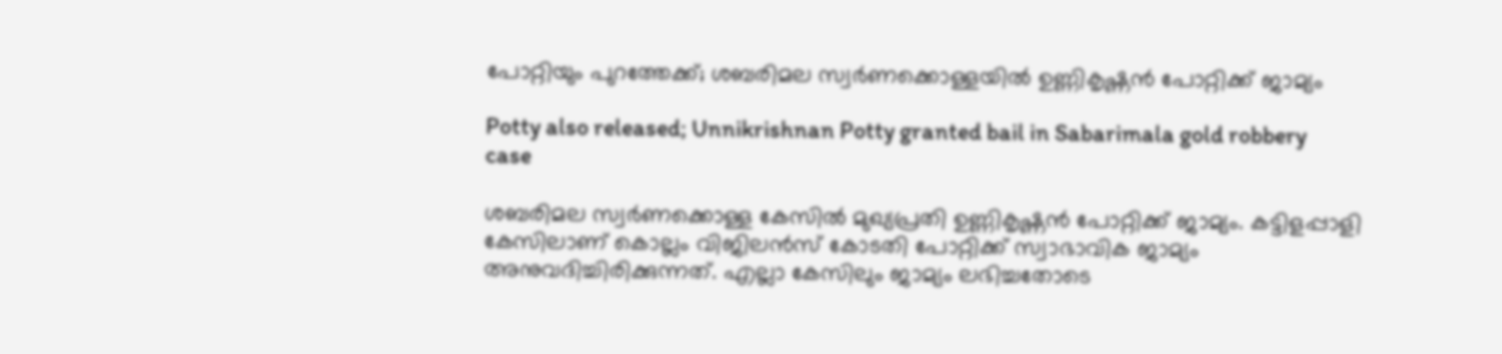പോറ്റിയും പുറത്തേക്ക്; ശബരിമല സ്വര്‍ണക്കൊള്ളയില്‍ ഉണ്ണികൃഷ്ണന്‍ പോറ്റിക്ക് ജാമ്യം

Potty also released; Unnikrishnan Potty granted bail in Sabarimala gold robbery case

ശബരിമല സ്വര്‍ണക്കൊള്ള കേസില്‍ മുഖ്യപ്രതി ഉണ്ണികൃഷ്ണന്‍ പോറ്റിക്ക് ജാമ്യം. കട്ടിളപ്പാളി കേസിലാണ് കൊല്ലം വിജിലന്‍സ് കോടതി പോറ്റിക്ക് സ്വാഭാവിക ജാമ്യം അനുവദിച്ചിരിക്കുന്നത്. എല്ലാ കേസിലും ജാമ്യം ലഭിച്ചതോടെ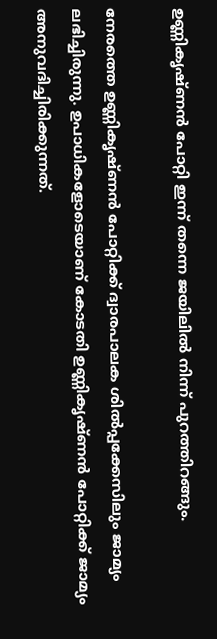ഉണ്ണികൃഷ്ണന്‍ പോറ്റി ഇന്ന് തന്നെ ജയിലില്‍ നിന്ന് പുറത്തിറങ്ങും.

നേരത്തെ ഉണ്ണികൃഷ്ണന്‍ പോറ്റിക്ക് ദ്വാരപാലക ശില്‍പ്പക്കേസിലും ജാമ്യം ലഭിച്ചിരുന്നു. ഉപാധികളോടെയാണ് കോടതി ഉണ്ണികൃഷ്ണന്‍ പോറ്റിക്ക് ജാമ്യം അനുവദിച്ചിരിക്കുന്നത്.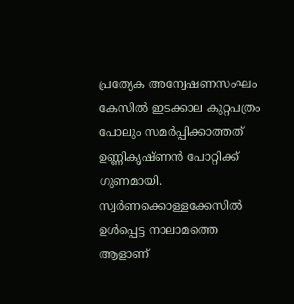പ്രത്യേക അന്വേഷണസംഘം കേസില്‍ ഇടക്കാല കുറ്റപത്രം പോലും സമര്‍പ്പിക്കാത്തത് ഉണ്ണികൃഷ്ണന്‍ പോറ്റിക്ക് ഗുണമായി. സ്വര്‍ണക്കൊള്ളക്കേസില്‍ ഉള്‍പ്പെട്ട നാലാമത്തെ ആളാണ്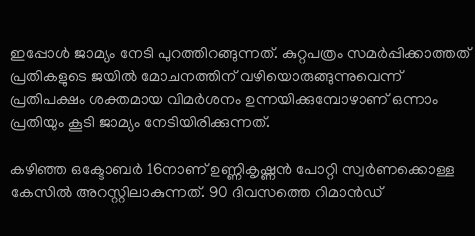ഇപ്പോള്‍ ജാമ്യം നേടി പുറത്തിറങ്ങുന്നത്. കുറ്റപത്രം സമര്‍പ്പിക്കാത്തത് പ്രതികളുടെ ജയില്‍ മോചനത്തിന് വഴിയൊരുങ്ങുന്നുവെന്ന് പ്രതിപക്ഷം ശക്തമായ വിമര്‍ശനം ഉന്നയിക്കുമ്പോഴാണ് ഒന്നാം പ്രതിയും കൂടി ജാമ്യം നേടിയിരിക്കുന്നത്.

കഴിഞ്ഞ ഒക്ടോബര്‍ 16നാണ് ഉണ്ണികൃഷ്ണന്‍ പോറ്റി സ്വര്‍ണക്കൊള്ള കേസില്‍ അറസ്റ്റിലാകുന്നത്. 90 ദിവസത്തെ റിമാന്‍ഡ്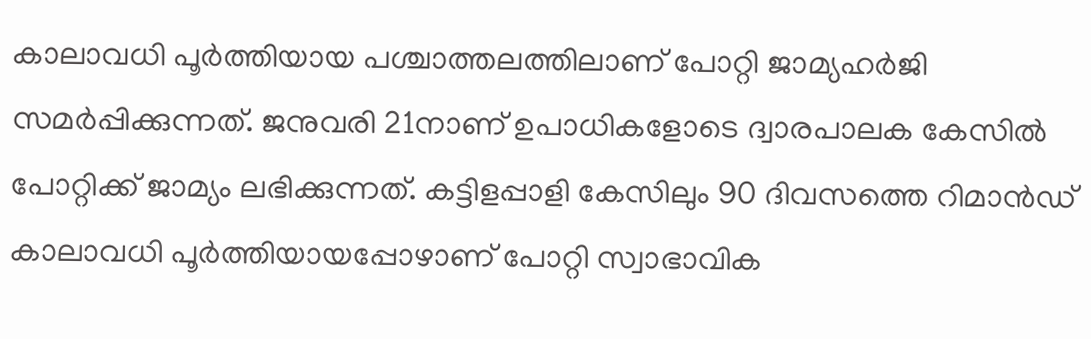കാലാവധി പൂര്‍ത്തിയായ പശ്ചാത്തലത്തിലാണ് പോറ്റി ജാമ്യഹര്‍ജി സമര്‍പ്പിക്കുന്നത്. ജനുവരി 21നാണ് ഉപാധികളോടെ ദ്വാരപാലക കേസില്‍ പോറ്റിക്ക് ജാമ്യം ലഭിക്കുന്നത്. കട്ടിളപ്പാളി കേസിലും 90 ദിവസത്തെ റിമാന്‍ഡ് കാലാവധി പൂര്‍ത്തിയായപ്പോഴാണ് പോറ്റി സ്വാഭാവിക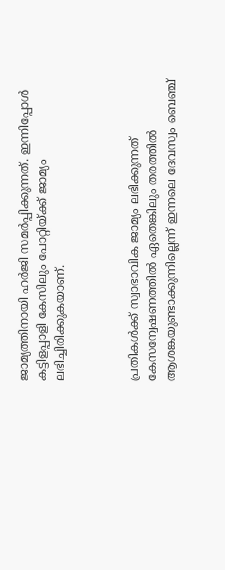ജാമ്യത്തിനായി ഹര്‍ജി സമര്‍പ്പിക്കുന്നത്. ഇന്നിപ്പോള്‍ കട്ടിളപ്പാളി കേസിലും പോറ്റിയ്ക്ക് ജാമ്യം ലഭിച്ചിരിക്കുകയാണ്.



പ്രതികള്‍ക്ക് സ്വാഭാവിക ജാമ്യം ലഭിക്കുന്നത് കേസന്വേഷണത്തില്‍ ഏതെങ്കിലും തരത്തില്‍ ആശങ്കയുണ്ടാക്കുന്നില്ലെന്ന് ഇന്നലെ ദേവസ്വം ബെഞ്ച്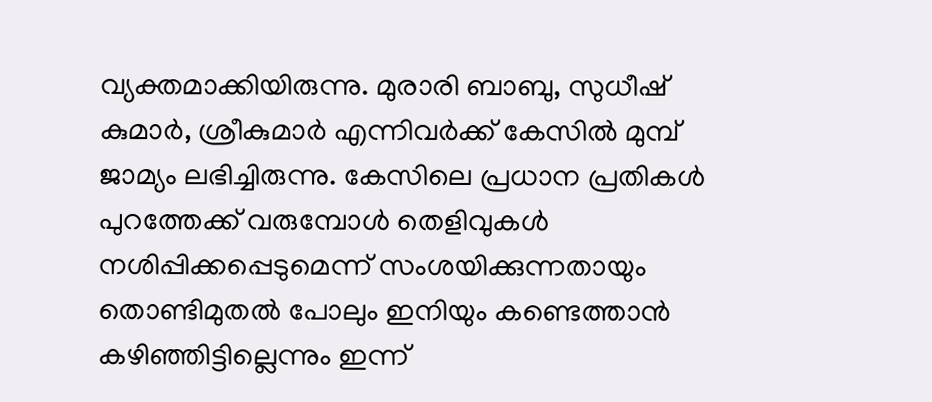വ്യക്തമാക്കിയിരുന്നു. മുരാരി ബാബു, സുധീഷ് കുമാര്‍, ശ്രീകുമാര്‍ എന്നിവര്‍ക്ക് കേസില്‍ മുമ്പ് ജാമ്യം ലഭിച്ചിരുന്നു. കേസിലെ പ്രധാന പ്രതികള്‍ പുറത്തേക്ക് വരുമ്പോള്‍ തെളിവുകള്‍ നശിപ്പിക്കപ്പെടുമെന്ന് സംശയിക്കുന്നതായും തൊണ്ടിമുതല്‍ പോലും ഇനിയും കണ്ടെത്താന്‍ കഴിഞ്ഞിട്ടില്ലെന്നും ഇന്ന്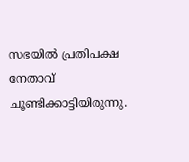സഭയില്‍ പ്രതിപക്ഷ നേതാവ് ചൂണ്ടിക്കാട്ടിയിരുന്നു.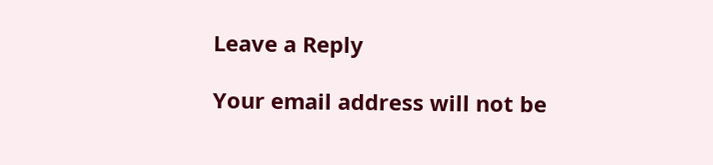Leave a Reply

Your email address will not be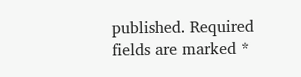published. Required fields are marked *